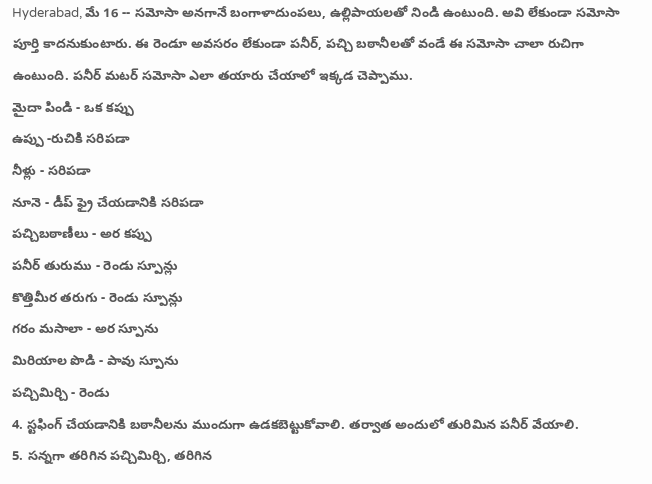Hyderabad, మే 16 -- సమోసా అనగానే బంగాళాదుంపలు, ఉల్లిపాయలతో నిండి ఉంటుంది. అవి లేకుండా సమోసా పూర్తి కాదనుకుంటారు. ఈ రెండూ అవసరం లేకుండా పనీర్, పచ్చి బఠానీలతో వండే ఈ సమోసా చాలా రుచిగా ఉంటుంది. పనీర్ మటర్ సమోసా ఎలా తయారు చేయాలో ఇక్కడ చెప్పాము.
మైదా పిండి - ఒక కప్పు
ఉప్పు -రుచికి సరిపడా
నీళ్లు - సరిపడా
నూనె - డీప్ ఫ్రై చేయడానికి సరిపడా
పచ్చిబఠాణీలు - అర కప్పు
పనీర్ తురుము - రెండు స్పూన్లు
కొత్తిమీర తరుగు - రెండు స్పూన్లు
గరం మసాలా - అర స్పూను
మిరియాల పొడి - పావు స్పూను
పచ్చిమిర్చి - రెండు
4. స్టఫింగ్ చేయడానికి బఠానీలను ముందుగా ఉడకబెట్టుకోవాలి. తర్వాత అందులో తురిమిన పనీర్ వేయాలి.
5. సన్నగా తరిగిన పచ్చిమిర్చి, తరిగిన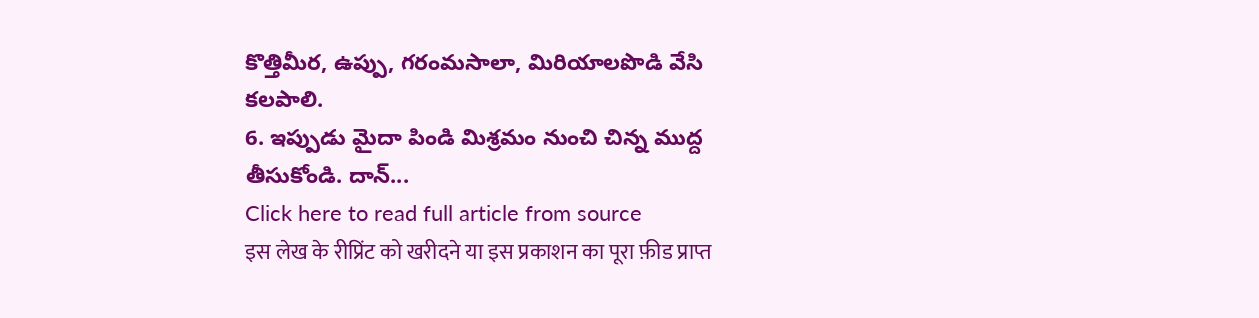కొత్తిమీర, ఉప్పు, గరంమసాలా, మిరియాలపొడి వేసి కలపాలి.
6. ఇప్పుడు మైదా పిండి మిశ్రమం నుంచి చిన్న ముద్ద తీసుకోండి. దాన్...
Click here to read full article from source
इस लेख के रीप्रिंट को खरीदने या इस प्रकाशन का पूरा फ़ीड प्राप्त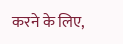करने के लिए,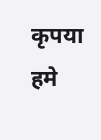कृपया
हमे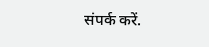संपर्क करें.